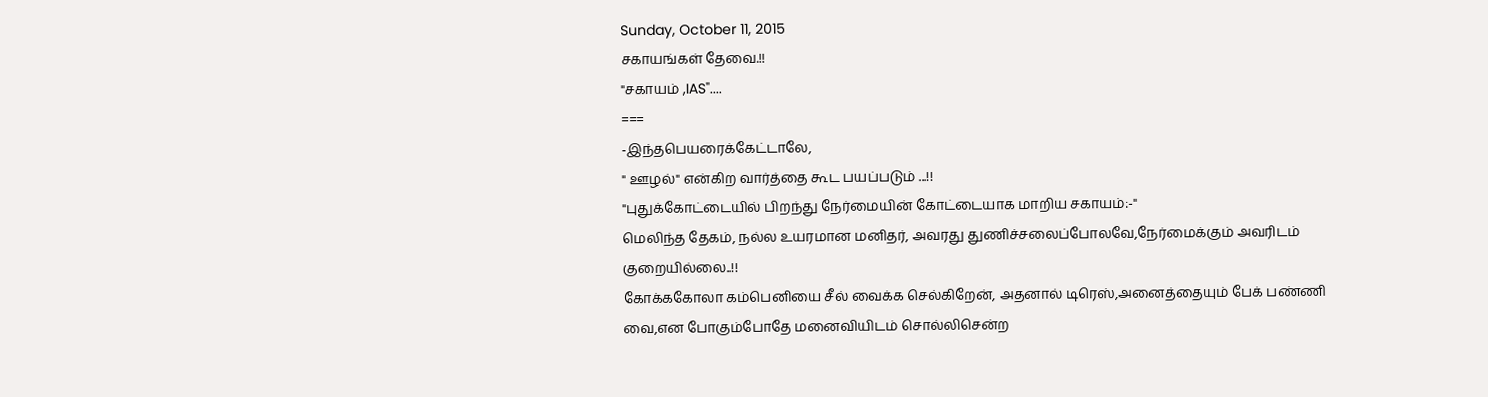Sunday, October 11, 2015
சகாயங்கள் தேவை.!!
"சகாயம் ,IAS"....
===
-இந்தபெயரைக்கேட்டாலே,
" ஊழல்" என்கிற வார்த்தை கூட பயப்படும் ...!!
"புதுக்கோட்டையில் பிறந்து நேர்மையின் கோட்டையாக மாறிய சகாயம்:-"
மெலிந்த தேகம், நல்ல உயரமான மனிதர், அவரது துணிச்சலைப்போலவே,நேர்மைக்கும் அவரிடம் குறையில்லை..!!
கோக்ககோலா கம்பெனியை சீல் வைக்க செல்கிறேன், அதனால் டிரெஸ்,அனைத்தையும் பேக் பண்ணி வை,என போகும்போதே மனைவியிடம் சொல்லிசென்ற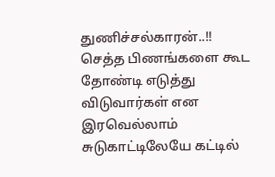துணிச்சல்காரன்..!!
செத்த பிணங்களை கூட தோண்டி எடுத்து விடுவார்கள் என இரவெல்லாம் சுடுகாட்டிலேயே கட்டில்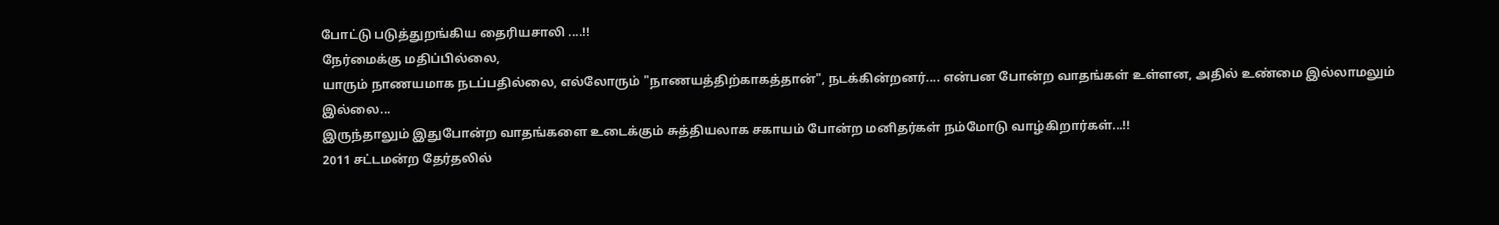போட்டு படுத்துறங்கிய தைரியசாலி ....!!
நேர்மைக்கு மதிப்பில்லை,
யாரும் நாணயமாக நடப்பதில்லை, எல்லோரும் "நாணயத்திற்காகத்தான்", நடக்கின்றனர்.... என்பன போன்ற வாதங்கள் உள்ளன, அதில் உண்மை இல்லாமலும் இல்லை...
இருந்தாலும் இதுபோன்ற வாதங்களை உடைக்கும் சுத்தியலாக சகாயம் போன்ற மனிதர்கள் நம்மோடு வாழ்கிறார்கள்...!!
2011 சட்டமன்ற தேர்தலில்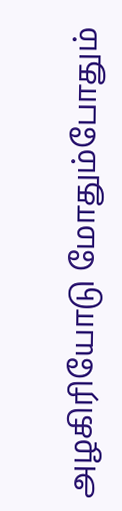அழகிரியோடு மோதும்போதும்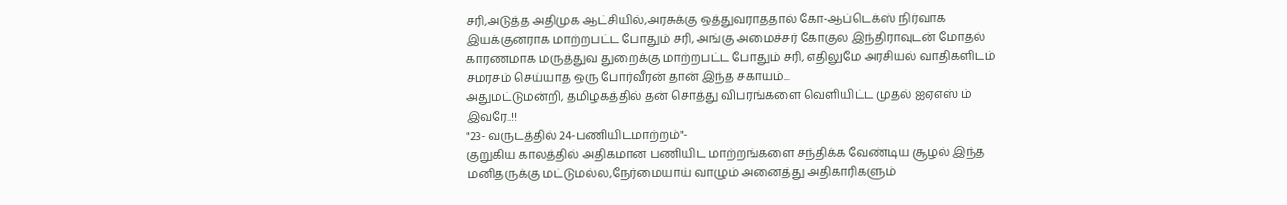சரி,அடுத்த அதிமுக ஆட்சியில்,அரசுக்கு ஒத்துவராததால் கோ-ஆப்டெக்ஸ் நிர்வாக இயக்குனராக மாற்றபட்ட போதும் சரி, அங்கு அமைச்சர் கோகுல இந்திராவுடன் மோதல் காரணமாக மருத்துவ துறைக்கு மாற்றபட்ட போதும் சரி, எதிலுமே அரசியல் வாதிகளிடம் சமரசம் செய்யாத ஒரு போர்வீரன் தான் இந்த சகாயம்...
அதுமட்டுமன்றி, தமிழகத்தில் தன் சொத்து விபரங்களை வெளியிட்ட முதல் ஐஏஎஸ் ம் இவரே..!!
"23- வருடத்தில் 24-பணியிடமாற்றம்"-
குறுகிய காலத்தில் அதிகமான பணியிட மாற்றங்களை சந்திக்க வேண்டிய சூழல் இந்த மனிதருக்கு மட்டுமல்ல,நேர்மையாய் வாழும் அனைத்து அதிகாரிகளும்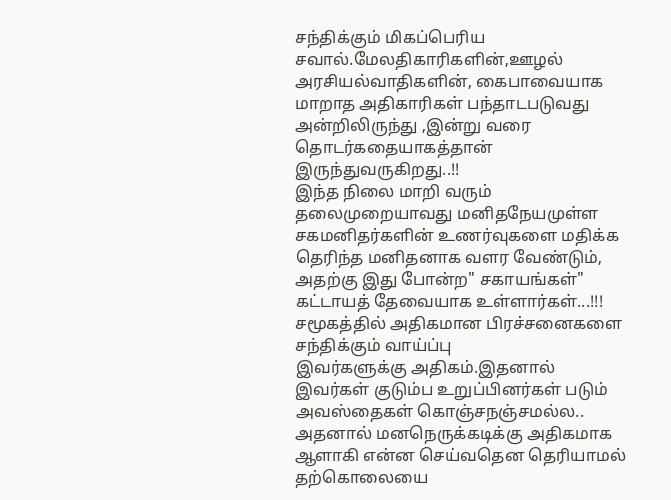சந்திக்கும் மிகப்பெரிய சவால்.மேலதிகாரிகளின்,ஊழல் அரசியல்வாதிகளின், கைபாவையாக மாறாத அதிகாரிகள் பந்தாடபடுவது அன்றிலிருந்து ,இன்று வரை தொடர்கதையாகத்தான் இருந்துவருகிறது..!!
இந்த நிலை மாறி வரும் தலைமுறையாவது மனிதநேயமுள்ள சகமனிதர்களின் உணர்வுகளை மதிக்க தெரிந்த மனிதனாக வளர வேண்டும், அதற்கு இது போன்ற" சகாயங்கள்" கட்டாயத் தேவையாக உள்ளார்கள்...!!!
சமூகத்தில் அதிகமான பிரச்சனைகளை சந்திக்கும் வாய்ப்பு
இவர்களுக்கு அதிகம்.இதனால் இவர்கள் குடும்ப உறுப்பினர்கள் படும் அவஸ்தைகள் கொஞ்சநஞ்சமல்ல..
அதனால் மனநெருக்கடிக்கு அதிகமாக ஆளாகி என்ன செய்வதென தெரியாமல் தற்கொலையை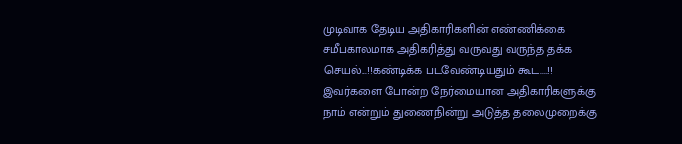முடிவாக தேடிய அதிகாரிகளின் எண்ணிக்கை சமீபகாலமாக அதிகரித்து வருவது வருந்த தக்க செயல்...!!கண்டிக்க படவேண்டியதும் கூட....!!
இவர்களை போன்ற நேர்மையான அதிகாரிகளுக்கு நாம் என்றும் துணைநின்று அடுத்த தலைமுறைக்கு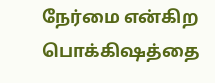நேர்மை என்கிற பொக்கிஷத்தை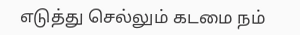எடுத்து செல்லும் கடமை நம்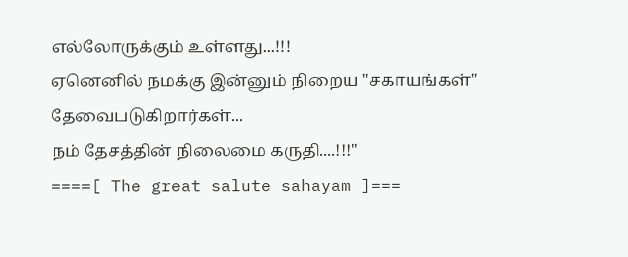எல்லோருக்கும் உள்ளது...!!!
ஏனெனில் நமக்கு இன்னும் நிறைய "சகாயங்கள்" தேவைபடுகிறார்கள்...
நம் தேசத்தின் நிலைமை கருதி....!!!"
====[ The great salute sahayam ]===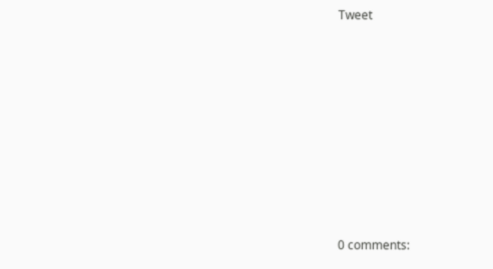Tweet











0 comments: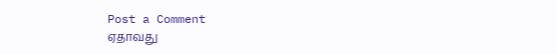Post a Comment
ஏதாவது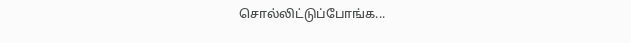சொல்லிட்டுப்போங்க...